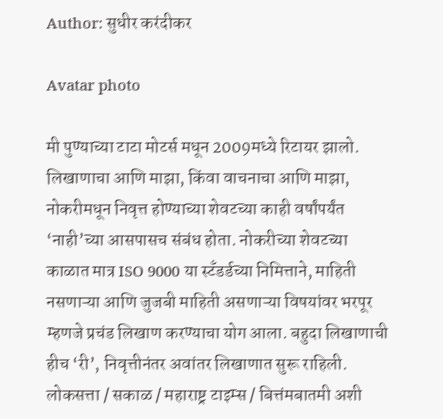Author: सुधीर करंदीकर

Avatar photo

मी पुण्याच्या टाटा मोटर्स मधून 2009मध्ये रिटायर झालो. लिखाणाचा आणि माझा, किंवा वाचनाचा आणि माझा, नोकरीमधून निवृत्त होण्याच्या शेवटच्या काही वर्षांपर्यंत ‘नाही’च्या आसपासच संबंध होता. नोकरीच्या शेवटच्या काळात मात्र ISO 9000 या स्टॅंडर्डच्या निमित्ताने, माहिती नसणाऱ्या आणि जुजबी माहिती असणाऱ्या विषयांवर भरपूर म्हणजे प्रचंड लिखाण करण्याचा योग आला. बहुदा लिखाणाची हीच ‘री’, निवृत्तीनंतर अवांतर लिखाणात सुरू राहिली. लोकसत्ता / सकाळ / महाराष्ट्र टाइम्स / बित्तंमबातमी अशी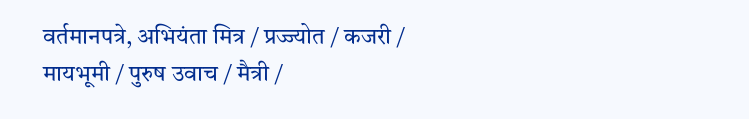वर्तमानपत्रे, अभियंता मित्र / प्रज्ज्योत / कजरी / मायभूमी / पुरुष उवाच / मैत्री /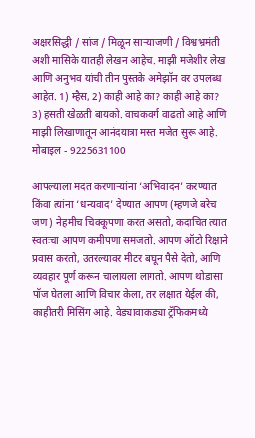अक्षरसिद्धी / सांज / मिळून साऱ्याजणी / विश्वभ्रमंती अशी मासिके यातही लेखन आहेच. माझी मजेशीर लेख आणि अनुभव यांची तीन पुस्तके अमेझॉन वर उपलब्ध आहेत. 1) म्हैस, 2) काही आहे का? काही आहे का? 3) हसती खेळती बायको. वाचकवर्ग वाढतो आहे आणि माझी लिखाणातून आनंदयात्रा मस्त मजेत सुरू आहे. मोबाइल - 9225631100

आपल्याला मदत करणाऱ्यांना ‘अभिवादन’ करण्यात किंवा त्यांना ‘धन्यवाद’ देण्यात आपण (म्हणजे बरेच जण) नेहमीच चिक्कूपणा करत असतो, कदाचित त्यात स्वतःचा आपण कमीपणा समजतो. आपण ऑटो रिक्षाने प्रवास करतो, उतरल्यावर मीटर बघून पैसे देतो, आणि व्यवहार पूर्ण करून चालायला लागतो. आपण थोडासा पॉज घेतला आणि विचार केला, तर लक्षात येईल की, काहीतरी मिसिंग आहे. वेड्यावाकड्या ट्रॅफिकमध्ये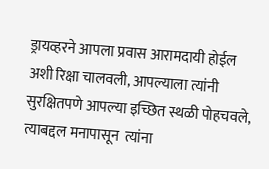ड्रायव्हरने आपला प्रवास आरामदायी होईल अशी रिक्षा चालवली, आपल्याला त्यांनी सुरक्षितपणे आपल्या इच्छित स्थळी पोहचवले, त्याबद्दल मनापासून  त्यांना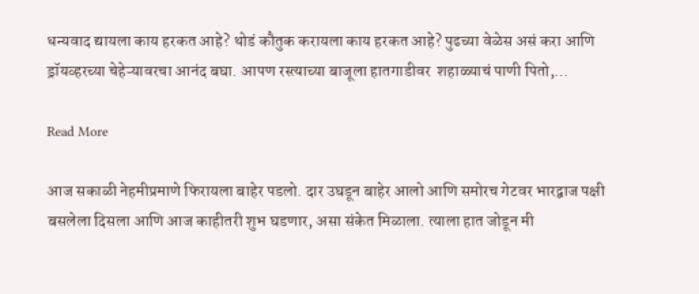धन्यवाद द्यायला काय हरकत आहे? थोडं कौतुक करायला काय हरकत आहे? पुढच्या वेळेस असं करा आणि ड्रॉयव्हरच्या चेहेऱ्यावरचा आनंद बघा. आपण रस्त्याच्या बाजूला हातगाडीवर  शहाळ्याचं पाणी पितो,…

Read More

आज सकाळी नेहमीप्रमाणे फिरायला बाहेर पडलो. दार उघडून बाहेर आलो आणि समोरच गेटवर भारद्वाज पक्षी बसलेला दिसला आणि आज काहीतरी शुभ घडणार, असा संकेत मिळाला. त्याला हात जोडून मी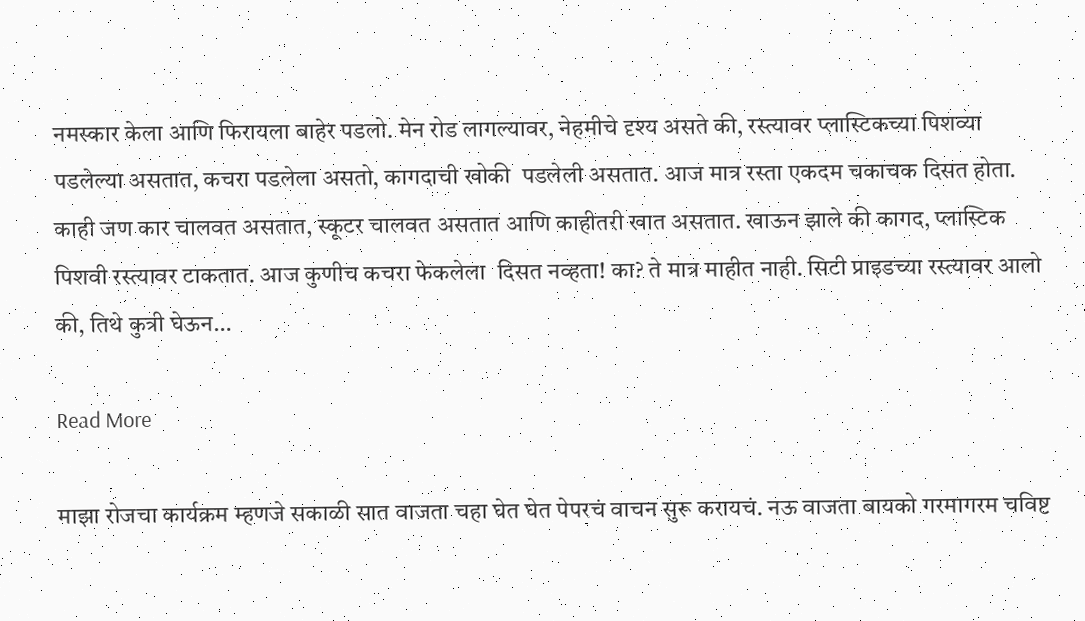नमस्कार केला आणि फिरायला बाहेर पडलो. मेन रोड लागल्यावर, नेहमीचे दृश्य असते की, रस्त्यावर प्लास्टिकच्या पिशव्या पडलेल्या असतात, कचरा पडलेला असतो, कागदाची खोकी  पडलेली असतात. आज मात्र रस्ता एकदम चकाचक दिसत होता. काही जण कार चालवत असतात, स्कूटर चालवत असतात आणि काहीतरी खात असतात. खाऊन झाले की कागद, प्लास्टिक पिशवी रस्त्यावर टाकतात. आज कुणीच कचरा फेकलेला  दिसत नव्हता! का? ते मात्र माहीत नाही. सिटी प्राइडच्या रस्त्यावर आलो की, तिथे कुत्री घेऊन…

Read More

माझा रोजचा कार्यक्रम म्हणजे सकाळी सात वाजता चहा घेत घेत पेपरचं वाचन सुरू करायचं. नऊ वाजता बायको गरमागरम चविष्ट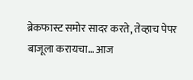ब्रेकफास्ट समोर सादर करते, तेव्हाच पेपर बाजूला करायचा… आज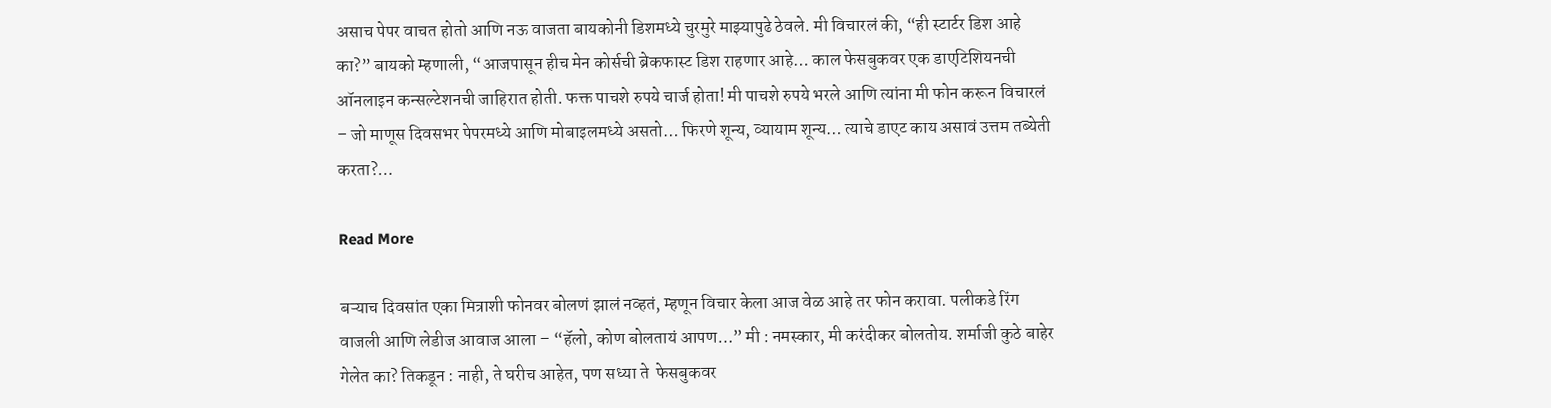असाच पेपर वाचत होतो आणि नऊ वाजता बायकोनी डिशमध्ये चुरमुरे माझ्यापुढे ठेवले. मी विचारलं की, “ही स्टार्टर डिश आहे का?” बायको म्हणाली, “आजपासून हीच मेन कोर्सची ब्रेकफास्ट डिश राहणार आहे… काल फेसबुकवर एक डाएटिशियनची ऑनलाइन कन्सल्टेशनची जाहिरात होती. फक्त पाचशे रुपये चार्ज होता! मी पाचशे रुपये भरले आणि त्यांना मी फोन करून विचारलं – जो माणूस दिवसभर पेपरमध्ये आणि मोबाइलमध्ये असतो… फिरणे शून्य, व्यायाम शून्य… त्याचे डाएट काय असावं उत्तम तब्येती करता?…

Read More

बऱ्याच दिवसांत एका मित्राशी फोनवर बोलणं झालं नव्हतं, म्हणून विचार केला आज वेळ आहे तर फोन करावा. पलीकडे रिंग वाजली आणि लेडीज आवाज आला – “हॅलो, कोण बोलतायं आपण…” मी : नमस्कार, मी करंदीकर बोलतोय. शर्माजी कुठे बाहेर गेलेत का? तिकडून : नाही, ते घरीच आहेत, पण सध्या ते  फेसबुकवर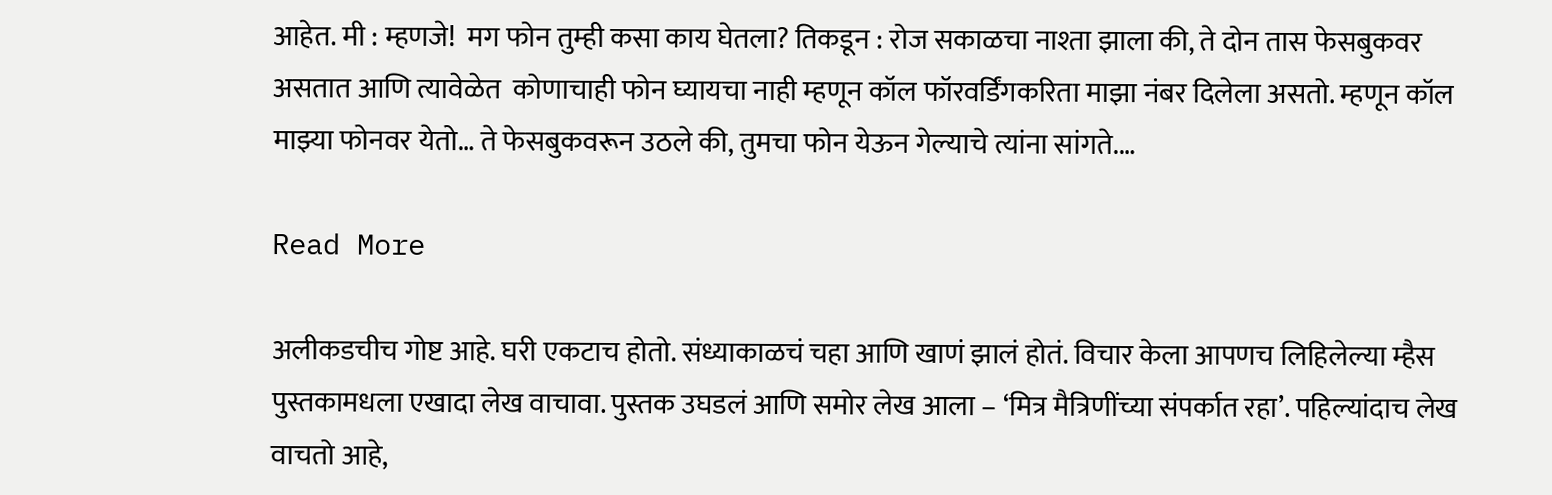आहेत. मी : म्हणजे!  मग फोन तुम्ही कसा काय घेतला? तिकडून : रोज सकाळचा नाश्ता झाला की, ते दोन तास फेसबुकवर असतात आणि त्यावेळेत  कोणाचाही फोन घ्यायचा नाही म्हणून कॉल फॉरवर्डिंगकरिता माझा नंबर दिलेला असतो. म्हणून कॉल माझ्या फोनवर येतो… ते फेसबुकवरून उठले की, तुमचा फोन येऊन गेल्याचे त्यांना सांगते.…

Read More

अलीकडचीच गोष्ट आहे. घरी एकटाच होतो. संध्याकाळचं चहा आणि खाणं झालं होतं. विचार केला आपणच लिहिलेल्या म्हैस पुस्तकामधला एखादा लेख वाचावा. पुस्तक उघडलं आणि समोर लेख आला – ‘मित्र मैत्रिणींच्या संपर्कात रहा’. पहिल्यांदाच लेख वाचतो आहे,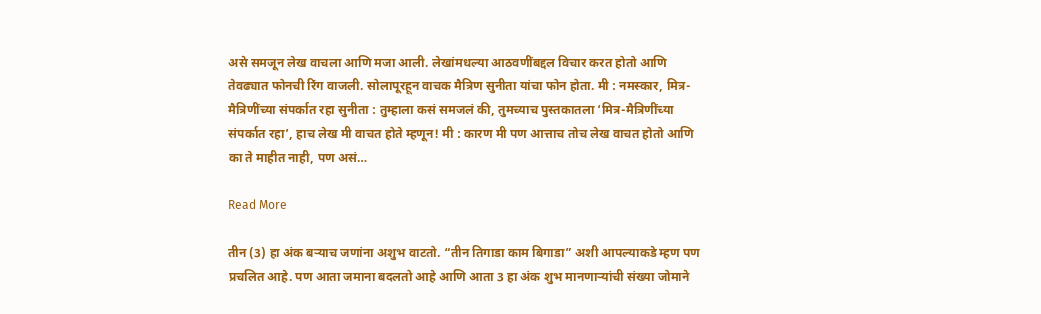असे समजून लेख वाचला आणि मजा आली. लेखांमधल्या आठवणींबद्दल विचार करत होतो आणि तेवढ्यात फोनची रिंग वाजली. सोलापूरहून वाचक मैत्रिण सुनीता यांचा फोन होता. मी : नमस्कार, मित्र-मैत्रिणींच्या संपर्कात रहा सुनीता : तुम्हाला कसं समजलं की, तुमच्याच पुस्तकातला ‘मित्र-मैत्रिणींच्या संपर्कात रहा’, हाच लेख मी वाचत होते म्हणून! मी : कारण मी पण आत्ताच तोच लेख वाचत होतो आणि का ते माहीत नाही, पण असं…

Read More

तीन (3) हा अंक बऱ्याच जणांना अशुभ वाटतो. “तीन तिगाडा काम बिगाडा” अशी आपल्याकडे म्हण पण प्रचलित आहे. पण आता जमाना बदलतो आहे आणि आता 3 हा अंक शुभ मानणाऱ्यांची संख्या जोमाने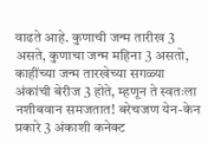वाढते आहे. कुणाची जन्म तारीख 3 असते, कुणाचा जन्म महिना 3 असतो, काहींच्या जन्म तारखेच्या सगळ्या अंकांची बेरीज 3 होते, म्हणून ते स्वतःला नशीबवान समजतात! बरेचजण येन-केन प्रकारे 3 अंकाशी कनेक्ट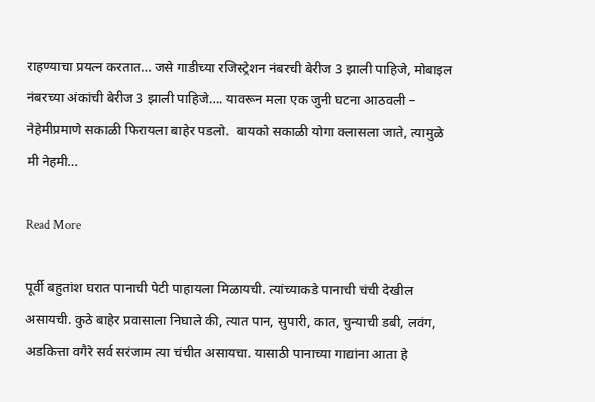राहण्याचा प्रयत्न करतात… जसे गाडीच्या रजिस्ट्रेशन नंबरची बेरीज 3 झाली पाहिजे, मोबाइल नंबरच्या अंकांची बेरीज 3 झाली पाहिजे…. यावरून मला एक जुनी घटना आठवली – नेहेमीप्रमाणे सकाळी फिरायला बाहेर पडलो.  बायको सकाळी योगा क्लासला जाते, त्यामुळे मी नेहमी…

Read More

पूर्वी बहुतांश घरात पानाची पेटी पाहायला मिळायची. त्यांच्याकडे पानाची चंची देखील असायची. कुठे बाहेर प्रवासाला निघाले की, त्यात पान, सुपारी, कात, चुन्याची डबी, लवंग, अडकित्ता वगैरे सर्व सरंजाम त्या चंचीत असायचा. यासाठी पानाच्या गाद्यांना आता हे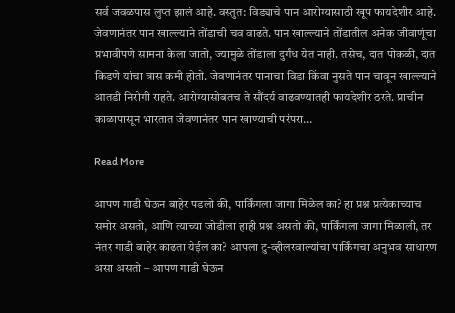सर्व जवळपास लुप्त झालं आहे. वस्तुत: विड्याचे पान आरोग्यासाठी खूप फायदेशीर आहे. जेवणानंतर पान खाल्ल्याने तोंडाची चव वाढते. पान खाल्ल्याने तोंडातील अनेक जीवाणूंचा प्रभावीपणे सामना केला जातो, ज्यामुळे तोंडाला दुर्गंध येत नाही. तसेच, दात पोकळी, दात किडणे यांचा त्रास कमी होतो. जेवणानंतर पानाचा विडा किंवा नुसते पान चावून खाल्ल्याने आतडी निरोगी राहते. आरोग्यासोबतच ते सौंदर्य वाढवण्यातही फायदेशीर ठरते. प्राचीन काळापासून भारतात जेवणानंतर पान खाण्याची परंपरा…

Read More

आपण गाडी घेऊन बाहेर पडलो की, पार्किंगला जागा मिळेल का? हा प्रश्न प्रत्येकाच्याच समोर असतो, आणि त्याच्या जोडीला हाही प्रश्न असतो की, पार्किंगला जागा मिळाली, तर नंतर गाडी बाहेर काढता येईल का? आपला टु-व्हीलरवाल्यांचा पार्किंगचा अनुभव साधारण असा असतो – आपण गाडी घेऊन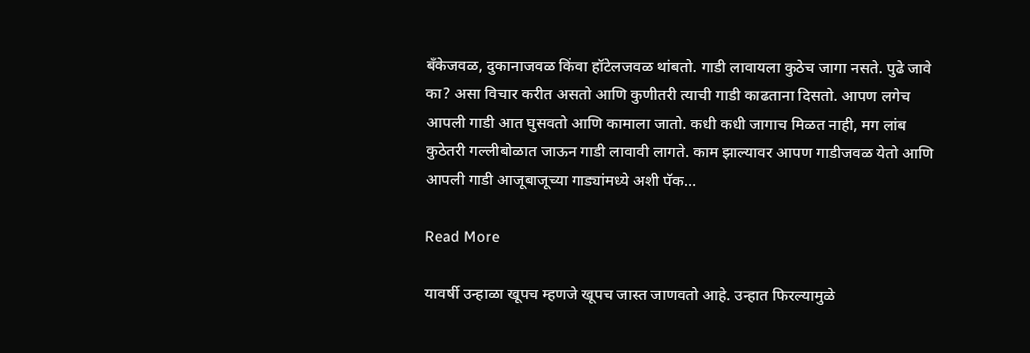बॅंकेजवळ, दुकानाजवळ किंवा हॉटेलजवळ थांबतो. गाडी लावायला कुठेच जागा नसते. पुढे जावे का? असा विचार करीत असतो आणि कुणीतरी त्याची गाडी काढताना दिसतो. आपण लगेच आपली गाडी आत घुसवतो आणि कामाला जातो. कधी कधी जागाच मिळत नाही, मग लांब कुठेतरी गल्लीबोळात जाऊन गाडी लावावी लागते. काम झाल्यावर आपण गाडीजवळ येतो आणि आपली गाडी आजूबाजूच्या गाड्यांमध्ये अशी पॅक…

Read More

यावर्षी उन्हाळा खूपच म्हणजे खूपच जास्त जाणवतो आहे. उन्हात फिरल्यामुळे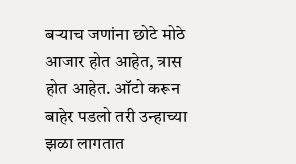बऱ्याच जणांना छोटे मोठे आजार होत आहेत, त्रास होत आहेत. ऑटो करून बाहेर पडलो तरी उन्हाच्या झळा लागतात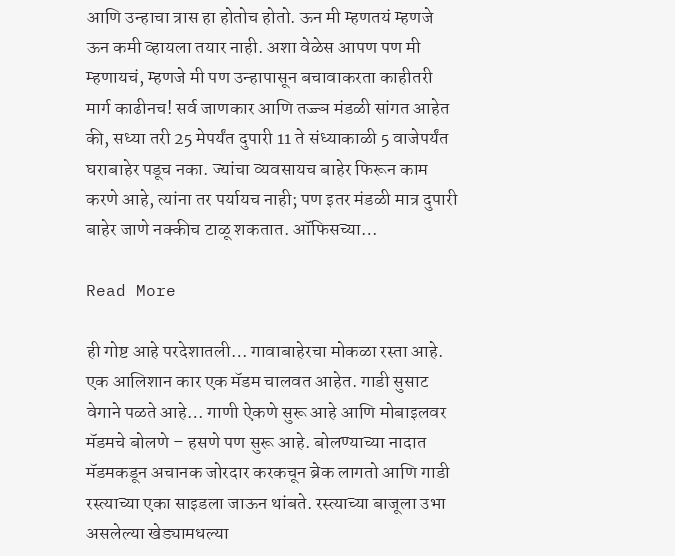आणि उन्हाचा त्रास हा होतोच होतो. ऊन मी म्हणतयं म्हणजे ऊन कमी व्हायला तयार नाही. अशा वेळेस आपण पण मी म्हणायचं, म्हणजे मी पण उन्हापासून बचावाकरता काहीतरी मार्ग काढीनच! सर्व जाणकार आणि तज्ज्ञ मंडळी सांगत आहेत की, सध्या तरी 25 मेपर्यंत दुपारी 11 ते संध्याकाळी 5 वाजेपर्यंत घराबाहेर पडूच नका. ज्यांचा व्यवसायच बाहेर फिरून काम करणे आहे, त्यांना तर पर्यायच नाही; पण इतर मंडळी मात्र दुपारी बाहेर जाणे नक्कीच टाळू शकतात. ऑफिसच्या…

Read More

ही गोष्ट आहे परदेशातली… गावाबाहेरचा मोकळा रस्ता आहे. एक आलिशान कार एक मॅडम चालवत आहेत. गाडी सुसाट वेगाने पळते आहे… गाणी ऐकणे सुरू आहे आणि मोबाइलवर मॅडमचे बोलणे – हसणे पण सुरू आहे. बोलण्याच्या नादात मॅडमकडून अचानक जोरदार करकचून ब्रेक लागतो आणि गाडी रस्त्याच्या एका साइडला जाऊन थांबते. रस्त्याच्या बाजूला उभा असलेल्या खेड्यामधल्या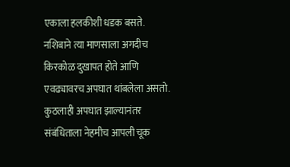एकाला हलकीशी धडक बसते. नशिबाने त्या माणसाला अगदीच किरकोळ दुखापत होते आणि एवढ्यावरच अपघात थांबलेला असतो. कुठलाही अपघात झाल्यानंतर संबंधिताला नेहमीच आपली चूक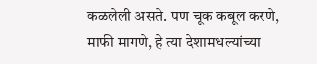कळलेली असते. पण चूक कबूल करणे, माफी मागणे, हे त्या देशामधल्यांच्या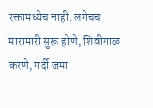रक्तामध्येच नाही. लगेचच मारामारी सुरू होणे, शिवीगाळ करणे, गर्दी जमा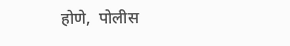होणे,  पोलीस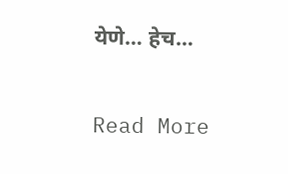येणे… हेच…

Read More